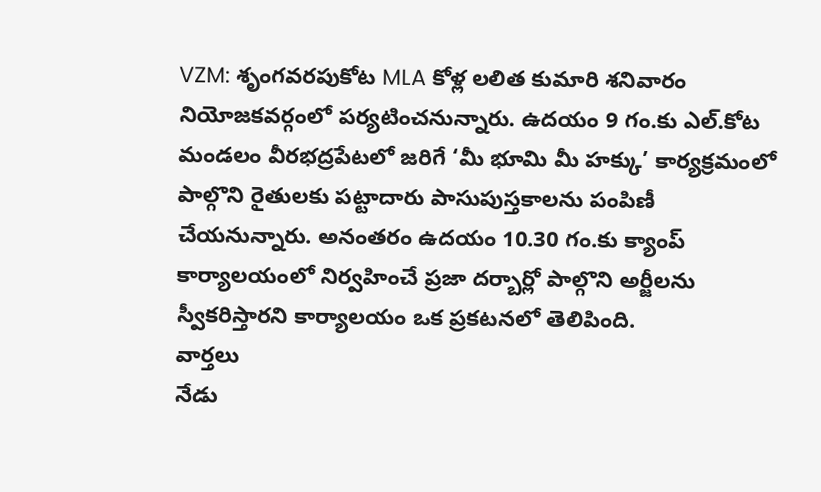VZM: శృంగవరపుకోట MLA కోళ్ల లలిత కుమారి శనివారం నియోజకవర్గంలో పర్యటించనున్నారు. ఉదయం 9 గం.కు ఎల్.కోట మండలం వీరభద్రపేటలో జరిగే ‘మీ భూమి మీ హక్కు’ కార్యక్రమంలో పాల్గొని రైతులకు పట్టాదారు పాసుపుస్తకాలను పంపిణీ చేయనున్నారు. అనంతరం ఉదయం 10.30 గం.కు క్యాంప్ కార్యాలయంలో నిర్వహించే ప్రజా దర్బార్లో పాల్గొని అర్జీలను స్వీకరిస్తారని కార్యాలయం ఒక ప్రకటనలో తెలిపింది.
వార్తలు
నేడు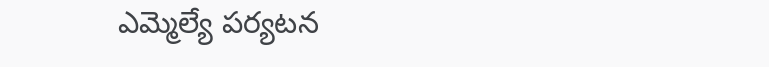ఎమ్మెల్యే పర్యటన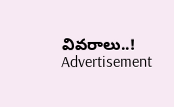వివరాలు..!
Advertisement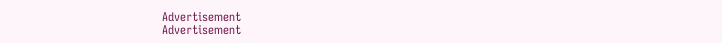Advertisement
Advertisement